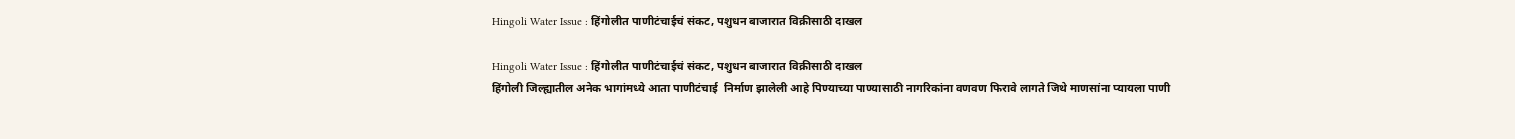Hingoli Water Issue : हिंगोलीत पाणीटंचाईचं संकट, पशुधन बाजारात विक्रीसाठी दाखल

Hingoli Water Issue : हिंगोलीत पाणीटंचाईचं संकट, पशुधन बाजारात विक्रीसाठी दाखल
हिंगोली जिल्ह्यातील अनेक भागांमध्ये आता पाणीटंचाई  निर्माण झालेली आहे पिण्याच्या पाण्यासाठी नागरिकांना वणवण फिरावे लागते जिथे माणसांना प्यायला पाणी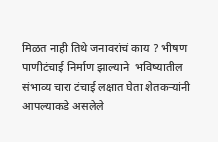मिळत नाही तिथे जनावरांचं काय ? भीषण  पाणीटंचाई निर्माण झाल्याने  भविष्यातील संभाव्य चारा टंचाई लक्षात घेता शेतकऱ्यांनी आपल्याकडे असलेले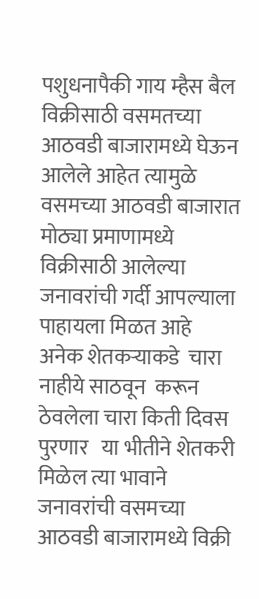पशुधनापैकी गाय म्हैस बैल विक्रीसाठी वसमतच्या आठवडी बाजारामध्ये घेऊन आलेले आहेत त्यामुळे वसमच्या आठवडी बाजारात  मोठ्या प्रमाणामध्ये विक्रीसाठी आलेल्या जनावरांची गर्दी आपल्याला पाहायला मिळत आहे   अनेक शेतकऱ्याकडे  चारा नाहीये साठवून  करून ठेवलेला चारा किती दिवस पुरणार   या भीतीने शेतकरी मिळेल त्या भावाने जनावरांची वसमच्या आठवडी बाजारामध्ये विक्री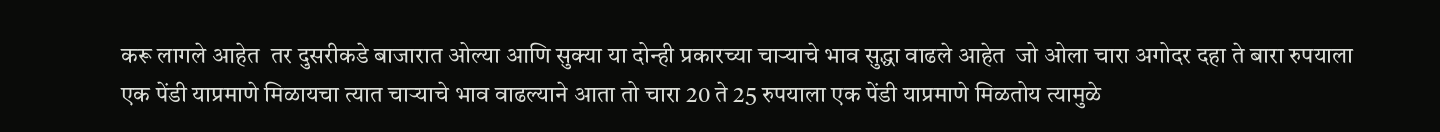करू लागले आहेत  तर दुसरीकडे बाजारात ओल्या आणि सुक्या या दोन्ही प्रकारच्या चाऱ्याचे भाव सुद्धा वाढले आहेत  जो ओला चारा अगोदर दहा ते बारा रुपयाला एक पेंडी याप्रमाणे मिळायचा त्यात चाऱ्याचे भाव वाढल्याने आता तो चारा 20 ते 25 रुपयाला एक पेंडी याप्रमाणे मिळतोय त्यामुळे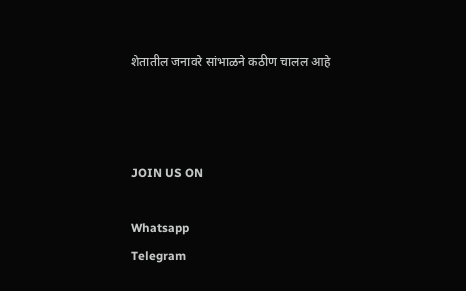शेतातील जनावरे सांभाळने कठीण चालल आहे



JOIN US ON

Whatsapp
Telegram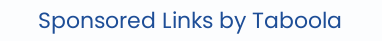Sponsored Links by Taboola